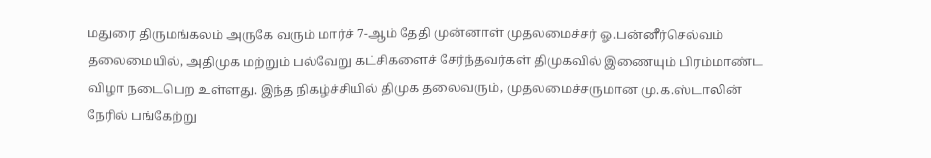மதுரை திருமங்கலம் அருகே வரும் மார்ச் 7-ஆம் தேதி முன்னாள் முதலமைச்சர் ஓ.பன்னீர்செல்வம் தலைமையில், அதிமுக மற்றும் பல்வேறு கட்சிகளைச் சேர்ந்தவர்கள் திமுகவில் இணையும் பிரம்மாண்ட விழா நடைபெற உள்ளது. இந்த நிகழ்ச்சியில் திமுக தலைவரும், முதலமைச்சருமான மு.க.ஸ்டாலின் நேரில் பங்கேற்று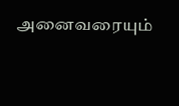அனைவரையும்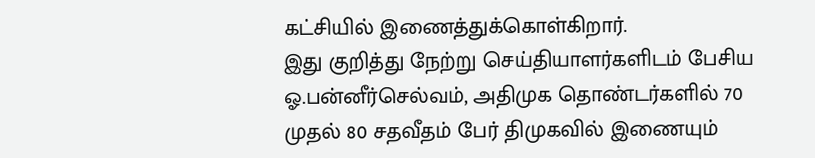கட்சியில் இணைத்துக்கொள்கிறார்.
இது குறித்து நேற்று செய்தியாளர்களிடம் பேசிய ஓ.பன்னீர்செல்வம், அதிமுக தொண்டர்களில் 70 முதல் 80 சதவீதம் பேர் திமுகவில் இணையும்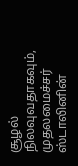சூழல் நிலவுவதாகவும், முதலமைச்சர் ஸ்டாலினின்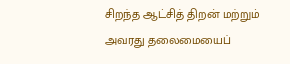சிறந்த ஆட்சித் திறன் மற்றும் அவரது தலைமையைப்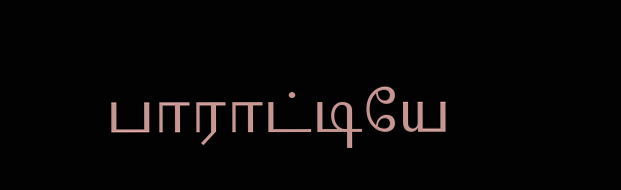பாராட்டியே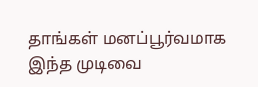தாங்கள் மனப்பூர்வமாக இந்த முடிவை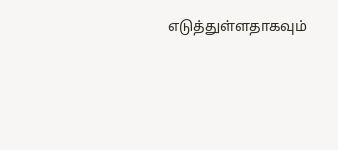எடுத்துள்ளதாகவும்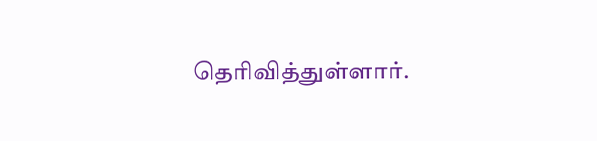தெரிவித்துள்ளார்.